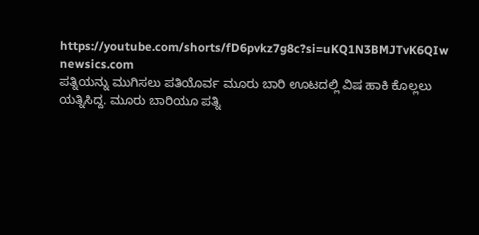https://youtube.com/shorts/fD6pvkz7g8c?si=uKQ1N3BMJTvK6QIw
newsics.com
ಪತ್ನಿಯನ್ನು ಮುಗಿಸಲು ಪತಿಯೊರ್ವ ಮೂರು ಬಾರಿ ಊಟದಲ್ಲಿ ವಿಷ ಹಾಕಿ ಕೊಲ್ಲಲು ಯತ್ನಿಸಿದ್ದ. ಮೂರು ಬಾರಿಯೂ ಪತ್ನಿ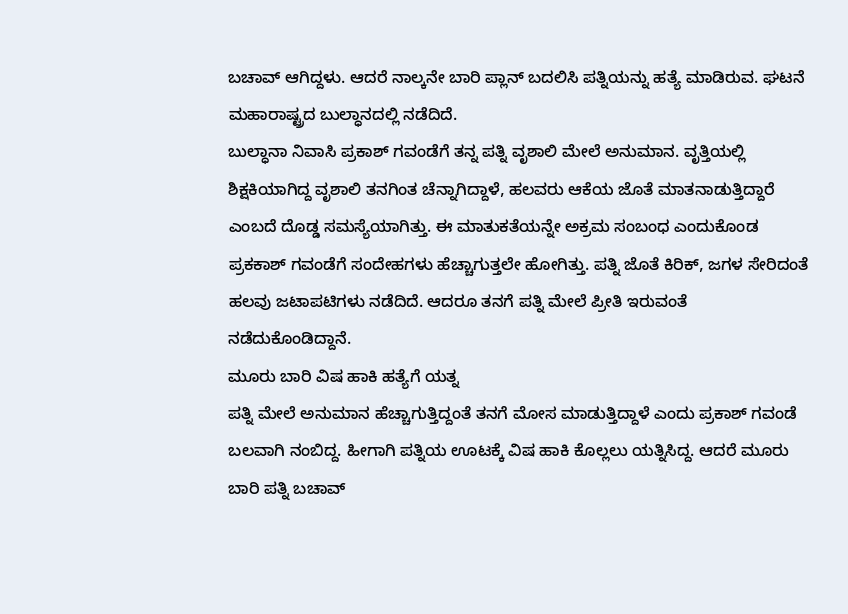ಬಚಾವ್ ಆಗಿದ್ದಳು. ಆದರೆ ನಾಲ್ಕನೇ ಬಾರಿ ಪ್ಲಾನ್ ಬದಲಿಸಿ ಪತ್ನಿಯನ್ನು ಹತ್ಯೆ ಮಾಡಿರುವ. ಘಟನೆ ಮಹಾರಾಷ್ಟ್ರದ ಬುಲ್ಧಾನದಲ್ಲಿ ನಡೆದಿದೆ.
ಬುಲ್ಧಾನಾ ನಿವಾಸಿ ಪ್ರಕಾಶ್ ಗವಂಡೆಗೆ ತನ್ನ ಪತ್ನಿ ವೃಶಾಲಿ ಮೇಲೆ ಅನುಮಾನ. ವೃತ್ತಿಯಲ್ಲಿ ಶಿಕ್ಷಕಿಯಾಗಿದ್ದ ವೃಶಾಲಿ ತನಗಿಂತ ಚೆನ್ನಾಗಿದ್ದಾಳೆ, ಹಲವರು ಆಕೆಯ ಜೊತೆ ಮಾತನಾಡುತ್ತಿದ್ದಾರೆ ಎಂಬದೆ ದೊಡ್ಡ ಸಮಸ್ಯೆಯಾಗಿತ್ತು. ಈ ಮಾತುಕತೆಯನ್ನೇ ಅಕ್ರಮ ಸಂಬಂಧ ಎಂದುಕೊಂಡ ಪ್ರಕಕಾಶ್ ಗವಂಡೆಗೆ ಸಂದೇಹಗಳು ಹೆಚ್ಚಾಗುತ್ತಲೇ ಹೋಗಿತ್ತು. ಪತ್ನಿ ಜೊತೆ ಕಿರಿಕ್, ಜಗಳ ಸೇರಿದಂತೆ ಹಲವು ಜಟಾಪಟಿಗಳು ನಡೆದಿದೆ. ಆದರೂ ತನಗೆ ಪತ್ನಿ ಮೇಲೆ ಪ್ರೀತಿ ಇರುವಂತೆ ನಡೆದುಕೊಂಡಿದ್ದಾನೆ.
ಮೂರು ಬಾರಿ ವಿಷ ಹಾಕಿ ಹತ್ಯೆಗೆ ಯತ್ನ
ಪತ್ನಿ ಮೇಲೆ ಅನುಮಾನ ಹೆಚ್ಚಾಗುತ್ತಿದ್ದಂತೆ ತನಗೆ ಮೋಸ ಮಾಡುತ್ತಿದ್ದಾಳೆ ಎಂದು ಪ್ರಕಾಶ್ ಗವಂಡೆ ಬಲವಾಗಿ ನಂಬಿದ್ದ. ಹೀಗಾಗಿ ಪತ್ನಿಯ ಊಟಕ್ಕೆ ವಿಷ ಹಾಕಿ ಕೊಲ್ಲಲು ಯತ್ನಿಸಿದ್ದ. ಆದರೆ ಮೂರು ಬಾರಿ ಪತ್ನಿ ಬಚಾವ್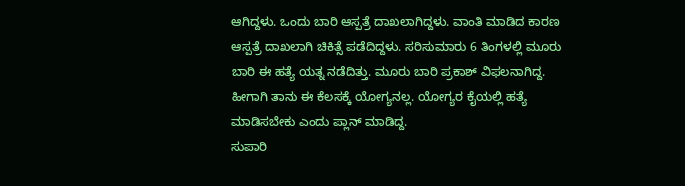ಆಗಿದ್ದಳು. ಒಂದು ಬಾರಿ ಆಸ್ಪತ್ರೆ ದಾಖಲಾಗಿದ್ದಳು. ವಾಂತಿ ಮಾಡಿದ ಕಾರಣ ಆಸ್ಪತ್ರೆ ದಾಖಲಾಗಿ ಚಿಕಿತ್ಸೆ ಪಡೆದಿದ್ದಳು. ಸರಿಸುಮಾರು 6 ತಿಂಗಳಲ್ಲಿ ಮೂರು ಬಾರಿ ಈ ಹತ್ಯೆ ಯತ್ನ ನಡೆದಿತ್ತು. ಮೂರು ಬಾರಿ ಪ್ರಕಾಶ್ ವಿಫಲನಾಗಿದ್ದ. ಹೀಗಾಗಿ ತಾನು ಈ ಕೆಲಸಕ್ಕೆ ಯೋಗ್ಯನಲ್ಲ. ಯೋಗ್ಯರ ಕೈಯಲ್ಲಿ ಹತ್ಯೆ ಮಾಡಿಸಬೇಕು ಎಂದು ಪ್ಲಾನ್ ಮಾಡಿದ್ದ.
ಸುಪಾರಿ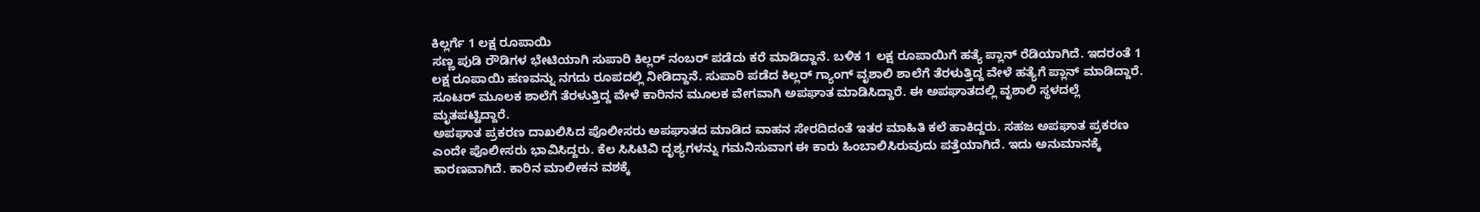ಕಿಲ್ಲರ್ಗೆ 1 ಲಕ್ಷ ರೂಪಾಯಿ
ಸಣ್ಣ ಪುಡಿ ರೌಡಿಗಳ ಭೇಟಿಯಾಗಿ ಸುಪಾರಿ ಕಿಲ್ಲರ್ ನಂಬರ್ ಪಡೆದು ಕರೆ ಮಾಡಿದ್ದಾನೆ. ಬಳಿಕ 1 ಲಕ್ಷ ರೂಪಾಯಿಗೆ ಹತ್ಯೆ ಪ್ಲಾನ್ ರೆಡಿಯಾಗಿದೆ. ಇದರಂತೆ 1 ಲಕ್ಷ ರೂಪಾಯಿ ಹಣವನ್ನು ನಗದು ರೂಪದಲ್ಲಿ ನೀಡಿದ್ದಾನೆ. ಸುಪಾರಿ ಪಡೆದ ಕಿಲ್ಲರ್ ಗ್ಯಾಂಗ್ ವೃಶಾಲಿ ಶಾಲೆಗೆ ತೆರಳುತ್ತಿದ್ದ ವೇಳೆ ಹತ್ಯೆಗೆ ಪ್ಲಾನ್ ಮಾಡಿದ್ದಾರೆ. ಸೂಟರ್ ಮೂಲಕ ಶಾಲೆಗೆ ತೆರಳುತ್ತಿದ್ದ ವೇಳೆ ಕಾರಿನನ ಮೂಲಕ ವೇಗವಾಗಿ ಅಪಘಾತ ಮಾಡಿಸಿದ್ದಾರೆ. ಈ ಅಪಘಾತದಲ್ಲಿ ವೃಶಾಲಿ ಸ್ಥಳದಲ್ಲೆ ಮೃತಪಟ್ಟಿದ್ದಾರೆ.
ಅಪಘಾತ ಪ್ರಕರಣ ದಾಖಲಿಸಿದ ಪೊಲೀಸರು ಅಪಘಾತದ ಮಾಡಿದ ವಾಹನ ಸೇರದಿದಂತೆ ಇತರ ಮಾಹಿತಿ ಕಲೆ ಹಾಕಿದ್ದರು. ಸಹಜ ಅಪಘಾತ ಪ್ರಕರಣ ಎಂದೇ ಪೊಲೀಸರು ಭಾವಿಸಿದ್ದರು. ಕೆಲ ಸಿಸಿಟಿವಿ ದೃಶ್ಯಗಳನ್ನು ಗಮನಿಸುವಾಗ ಈ ಕಾರು ಹಿಂಬಾಲಿಸಿರುವುದು ಪತ್ತೆಯಾಗಿದೆ. ಇದು ಅನುಮಾನಕ್ಕೆ ಕಾರಣವಾಗಿದೆ. ಕಾರಿನ ಮಾಲೀಕನ ವಶಕ್ಕೆ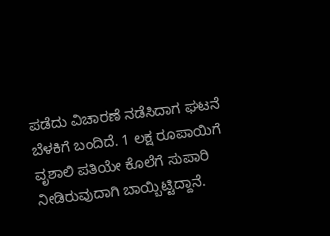ಪಡೆದು ವಿಚಾರಣೆ ನಡೆಸಿದಾಗ ಘಟನೆ ಬೆಳಕಿಗೆ ಬಂದಿದೆ. 1 ಲಕ್ಷ ರೂಪಾಯಿಗೆ ವೃಶಾಲಿ ಪತಿಯೇ ಕೊಲೆಗೆ ಸುಪಾರಿ ನೀಡಿರುವುದಾಗಿ ಬಾಯ್ಬಿಟ್ಟಿದ್ದಾನೆ.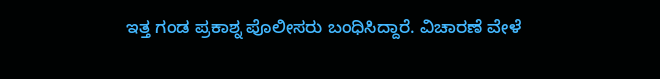ಇತ್ತ ಗಂಡ ಪ್ರಕಾಶ್ನ ಪೊಲೀಸರು ಬಂಧಿಸಿದ್ದಾರೆ. ವಿಚಾರಣೆ ವೇಳೆ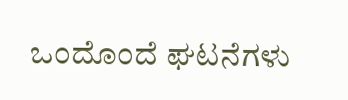ಒಂದೊಂದೆ ಘಟನೆಗಳು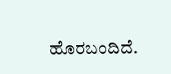ಹೊರಬಂದಿದೆ.